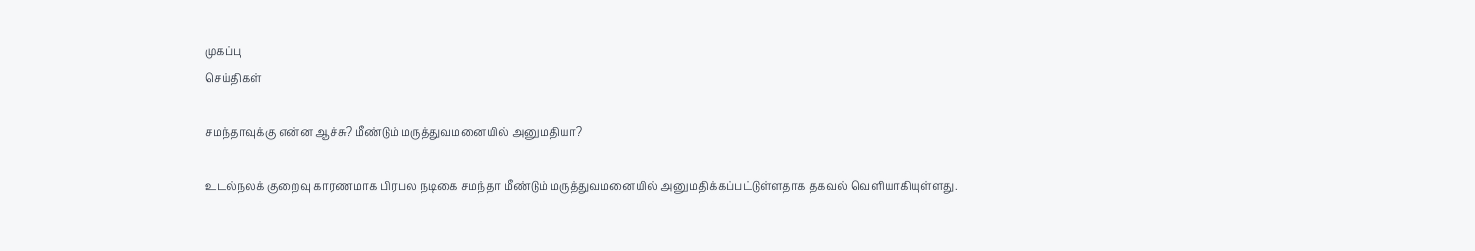முகப்பு
செய்திகள்

சமந்தாவுக்கு என்ன ஆச்சு? மீண்டும் மருத்துவமனையில் அனுமதியா?

உடல்நலக் குறைவு காரணமாக பிரபல நடிகை சமந்தா மீண்டும் மருத்துவமனையில் அனுமதிக்கப்பட்டுள்ளதாக தகவல் வெளியாகியுள்ளது.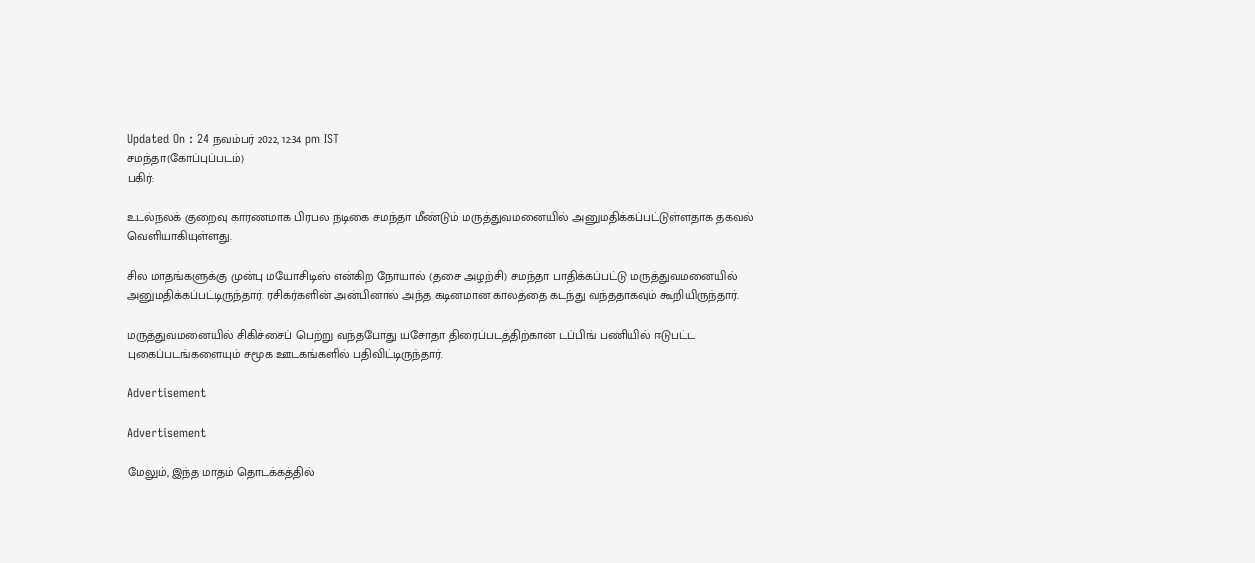Updated On : 24 நவம்பர் 2022, 12:34 pm IST
சமந்தா(கோப்புப்படம்)
பகிர்:

உடல்நலக் குறைவு காரணமாக பிரபல நடிகை சமந்தா மீண்டும் மருத்துவமனையில் அனுமதிக்கப்பட்டுள்ளதாக தகவல் வெளியாகியுள்ளது.

சில மாதங்களுக்கு முன்பு மயோசிடிஸ் என்கிற நோயால் (தசை அழற்சி) சமந்தா பாதிக்கப்பட்டு மருத்துவமனையில் அனுமதிக்கப்பட்டிருந்தார். ரசிகர்களின் அன்பினால் அந்த கடினமான காலத்தை கடந்து வந்ததாகவும் கூறியிருந்தார்.

மருத்துவமனையில் சிகிச்சைப் பெற்று வந்தபோது யசோதா திரைப்படத்திற்கான டப்பிங் பணியில் ஈடுபட்ட புகைப்படங்களையும் சமூக ஊடகங்களில் பதிவிட்டிருந்தார்.

Advertisement

Advertisement

மேலும், இந்த மாதம் தொடக்கத்தில்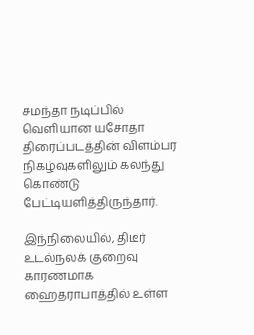சமந்தா நடிப்பில் வெளியான யசோதா திரைப்படத்தின் விளம்பர நிகழ்வுகளிலும் கலந்து கொண்டு பேட்டியளித்திருந்தார்.

இந்நிலையில், திடீர் உடல்நலக் குறைவு காரணமாக ஹைதராபாத்தில் உள்ள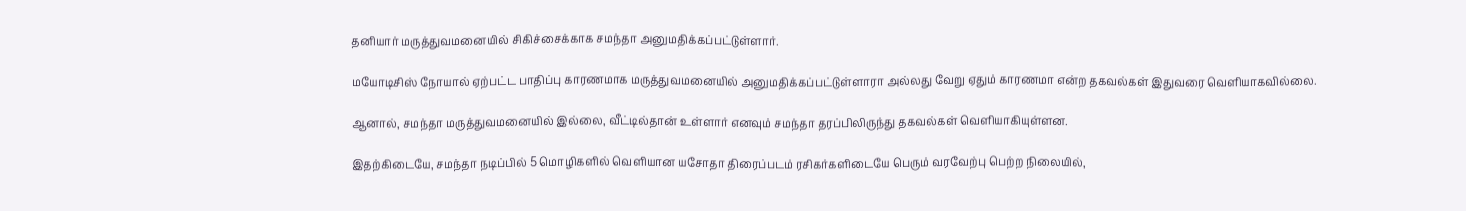தனியார் மருத்துவமனையில் சிகிச்சைக்காக சமந்தா அனுமதிக்கப்பட்டுள்ளார்.

மயோடிசிஸ் நோயால் ஏற்பட்ட பாதிப்பு காரணமாக மருத்துவமனையில் அனுமதிக்கப்பட்டுள்ளாரா அல்லது வேறு ஏதும் காரணமா என்ற தகவல்கள் இதுவரை வெளியாகவில்லை.

ஆனால், சமந்தா மருத்துவமனையில் இல்லை, வீட்டில்தான் உள்ளார் எனவும் சமந்தா தரப்பிலிருந்து தகவல்கள் வெளியாகியுள்ளன.

இதற்கிடையே, சமந்தா நடிப்பில் 5 மொழிகளில் வெளியான யசோதா திரைப்படம் ரசிகர்களிடையே பெரும் வரவேற்பு பெற்ற நிலையில்,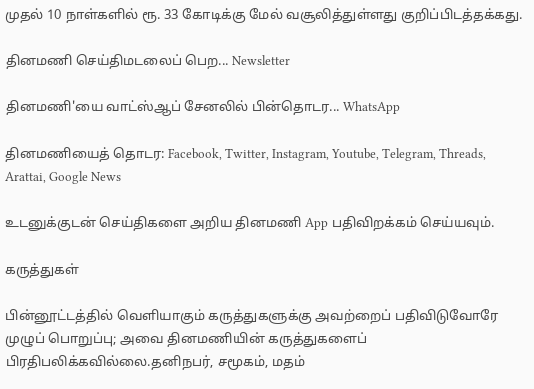முதல் 10 நாள்களில் ரூ. 33 கோடிக்கு மேல் வசூலித்துள்ளது குறிப்பிடத்தக்கது.

தினமணி செய்திமடலைப் பெற... Newsletter

தினமணி'யை வாட்ஸ்ஆப் சேனலில் பின்தொடர... WhatsApp

தினமணியைத் தொடர: Facebook, Twitter, Instagram, Youtube, Telegram, Threads, Arattai, Google News

உடனுக்குடன் செய்திகளை அறிய தினமணி App பதிவிறக்கம் செய்யவும்.

கருத்துகள்

பின்னூட்டத்தில் வெளியாகும் கருத்துகளுக்கு அவற்றைப் பதிவிடுவோரே முழுப் பொறுப்பு; அவை தினமணியின் கருத்துகளைப் பிரதிபலிக்கவில்லை.தனிநபர், சமூகம், மதம்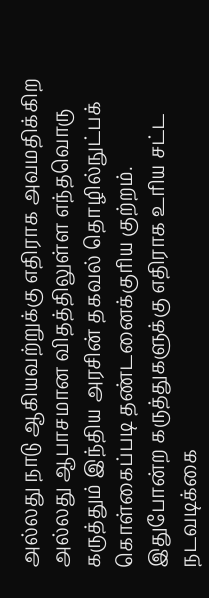அல்லது நாடு ஆகியவற்றுக்கு எதிராக அவமதிக்கிற அல்லது ஆபாசமான விதத்திலுள்ள எந்தவொரு கருத்தும் இந்திய அரசின் தகவல் தொழில்நுட்பக் கொள்கைப்படி தண்டனைக்குரிய குற்றம். இதுபோன்ற கருத்துகளுக்கு எதிராக உரிய சட்ட நடவடிக்கை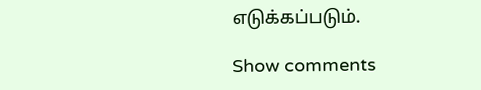எடுக்கப்படும்.

Show comments